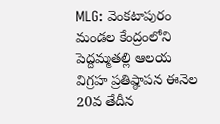MLG: వెంకటాపురం మండల కేంద్రంలోని పెద్దమ్మతల్లి ఆలయ విగ్రహ ప్రతిష్ఠాపన ఈనెల 20వ తేదీన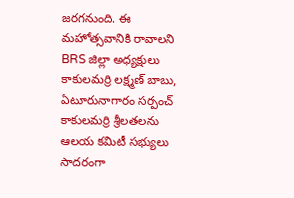జరగనుంది. ఈ మహోత్సవానికి రావాలని BRS జిల్లా అధ్యక్షులు కాకులమర్రి లక్ష్మణ్ బాబు, ఏటూరునాగారం సర్పంచ్ కాకులమర్రి శ్రీలతలను ఆలయ కమిటీ సభ్యులు సాదరంగా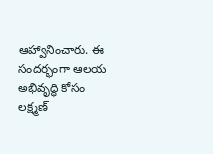ఆహ్వానించారు. ఈ సందర్భంగా ఆలయ అభివృద్ధి కోసం లక్ష్మణ్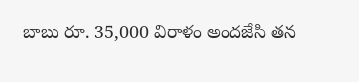బాబు రూ. 35,000 విరాళం అందజేసి తన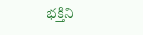భక్తిని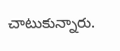చాటుకున్నారు.